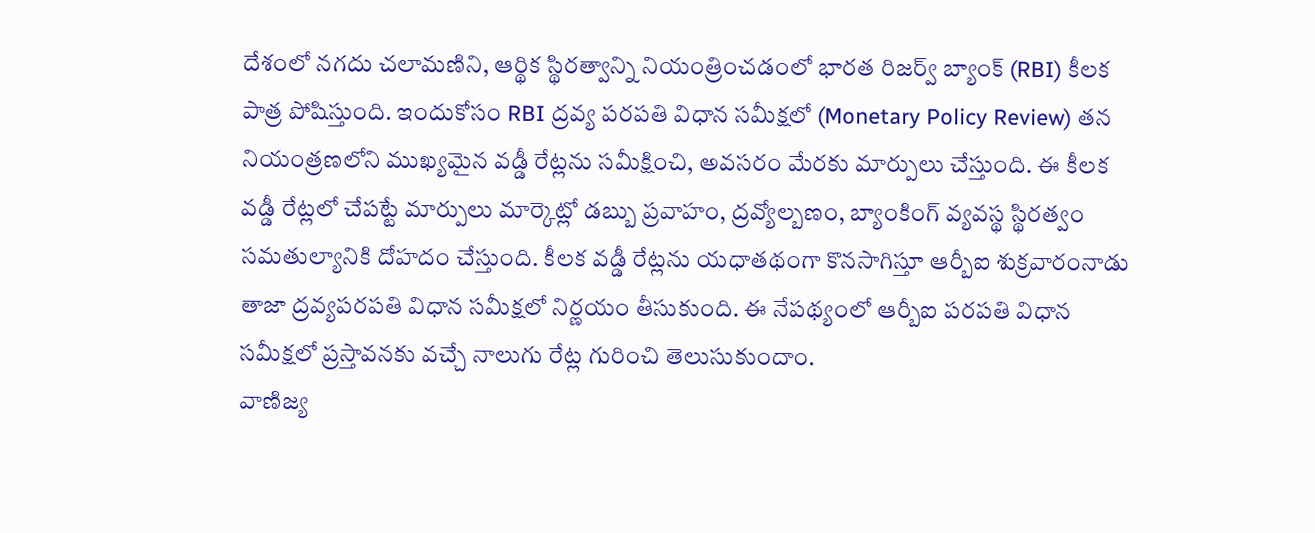దేశంలో నగదు చలామణిని, ఆర్థిక స్థిరత్వాన్ని నియంత్రించడంలో భారత రిజర్వ్ బ్యాంక్ (RBI) కీలక పాత్ర పోషిస్తుంది. ఇందుకోసం RBI ద్రవ్య పరపతి విధాన సమీక్షలో (Monetary Policy Review) తన నియంత్రణలోని ముఖ్యమైన వడ్డీ రేట్లను సమీక్షించి, అవసరం మేరకు మార్పులు చేస్తుంది. ఈ కీలక వడ్డీ రేట్లలో చేపట్టే మార్పులు మార్కెట్లో డబ్బు ప్రవాహం, ద్రవ్యోల్బణం, బ్యాంకింగ్ వ్యవస్థ స్థిరత్వం సమతుల్యానికి దోహదం చేస్తుంది. కీలక వడ్డీ రేట్లను యధాతథంగా కొనసాగిస్తూ ఆర్బీఐ శుక్రవారంనాడు తాజా ద్రవ్యపరపతి విధాన సమీక్షలో నిర్ణయం తీసుకుంది. ఈ నేపథ్యంలో ఆర్బీఐ పరపతి విధాన సమీక్షలో ప్రస్తావనకు వచ్చే నాలుగు రేట్ల గురించి తెలుసుకుందాం.
వాణిజ్య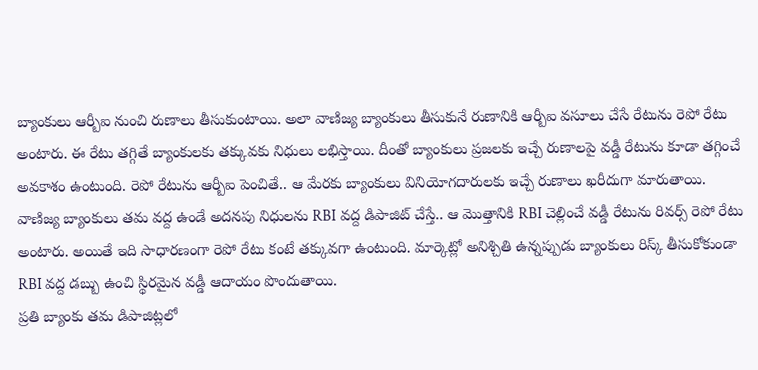బ్యాంకులు ఆర్బీఐ నుంచి రుణాలు తీసుకుంటాయి. అలా వాణిజ్య బ్యాంకులు తీసుకునే రుణానికి ఆర్బీఐ వసూలు చేసే రేటును రెపో రేటు అంటారు. ఈ రేటు తగ్గితే బ్యాంకులకు తక్కువకు నిధులు లభిస్తాయి. దీంతో బ్యాంకులు ప్రజలకు ఇచ్చే రుణాలపై వడ్డీ రేటును కూడా తగ్గించే అవకాశం ఉంటుంది. రెపో రేటును ఆర్బీఐ పెంచితే.. ఆ మేరకు బ్యాంకులు వినియోగదారులకు ఇచ్చే రుణాలు ఖరీదుగా మారుతాయి.
వాణిజ్య బ్యాంకులు తమ వద్ద ఉండే అదనపు నిధులను RBI వద్ద డిపాజిట్ చేస్తే.. ఆ మొత్తానికి RBI చెల్లించే వడ్డీ రేటును రివర్స్ రెపో రేటు అంటారు. అయితే ఇది సాధారణంగా రెపో రేటు కంటే తక్కువగా ఉంటుంది. మార్కెట్లో అనిశ్చితి ఉన్నప్పుడు బ్యాంకులు రిస్క్ తీసుకోకుండా RBI వద్ద డబ్బు ఉంచి స్థిరమైన వడ్డీ ఆదాయం పొందుతాయి.
ప్రతి బ్యాంకు తమ డిపాజిట్లలో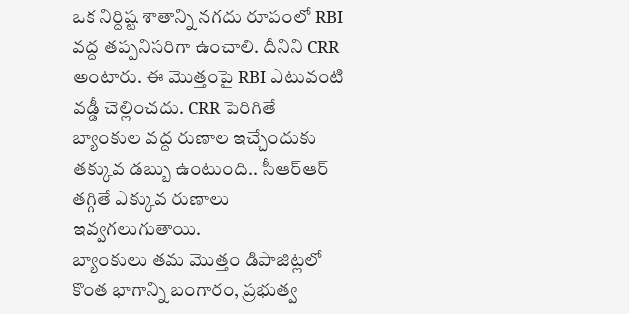ఒక నిర్దిష్ట శాతాన్ని నగదు రూపంలో RBI వద్ద తప్పనిసరిగా ఉంచాలి. దీనిని CRR అంటారు. ఈ మొత్తంపై RBI ఎటువంటి వడ్డీ చెల్లించదు. CRR పెరిగితే బ్యాంకుల వద్ద రుణాల ఇచ్చేందుకు తక్కువ డబ్బు ఉంటుంది.. సీఆర్ఆర్ తగ్గితే ఎక్కువ రుణాలు ఇవ్వగలుగుతాయి.
బ్యాంకులు తమ మొత్తం డిపాజిట్లలో కొంత భాగాన్ని బంగారం, ప్రభుత్వ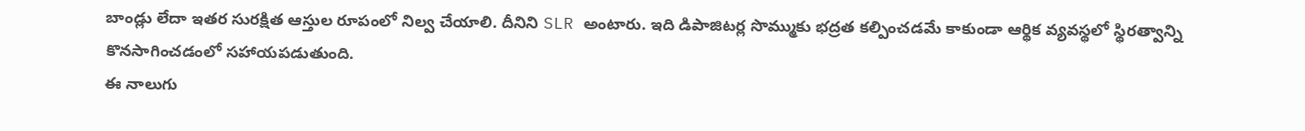బాండ్లు లేదా ఇతర సురక్షిత ఆస్తుల రూపంలో నిల్వ చేయాలి. దీనిని SLR అంటారు. ఇది డిపాజిటర్ల సొమ్ముకు భద్రత కల్పించడమే కాకుండా ఆర్థిక వ్యవస్థలో స్థిరత్వాన్ని కొనసాగించడంలో సహాయపడుతుంది.
ఈ నాలుగు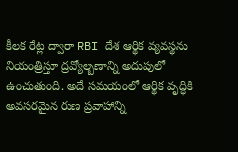కీలక రేట్ల ద్వారా RBI దేశ ఆర్థిక వ్యవస్థను నియంత్రిస్తూ ద్రవ్యోల్బణాన్ని అదుపులో ఉంచుతుంది. అదే సమయంలో ఆర్థిక వృద్ధికి అవసరమైన రుణ ప్రవాహాన్ని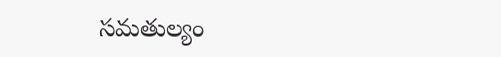సమతుల్యం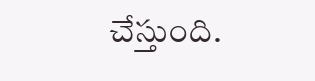చేస్తుంది.